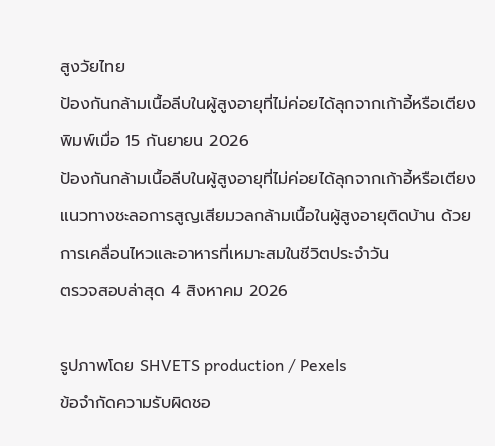สูงวัยไทย
ป้องกันกล้ามเนื้อลีบในผู้สูงอายุที่ไม่ค่อยได้ลุกจากเก้าอี้หรือเตียง
พิมพ์เมื่อ 15 กันยายน 2026
ป้องกันกล้ามเนื้อลีบในผู้สูงอายุที่ไม่ค่อยได้ลุกจากเก้าอี้หรือเตียง
แนวทางชะลอการสูญเสียมวลกล้ามเนื้อในผู้สูงอายุติดบ้าน ด้วยการเคลื่อนไหวและอาหารที่เหมาะสมในชีวิตประจำวัน
ตรวจสอบล่าสุด 4 สิงหาคม 2026

รูปภาพโดย SHVETS production / Pexels
ข้อจำกัดความรับผิดชอ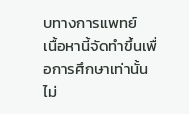บทางการแพทย์
เนื้อหานี้จัดทำขึ้นเพื่อการศึกษาเท่านั้น ไม่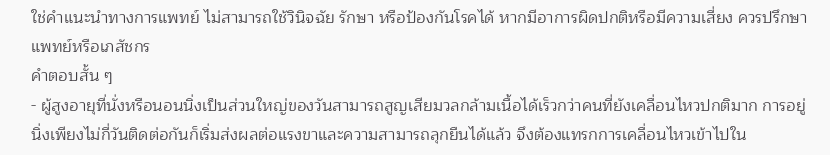ใช่คำแนะนำทางการแพทย์ ไม่สามารถใช้วินิจฉัย รักษา หรือป้องกันโรคได้ หากมีอาการผิดปกติหรือมีความเสี่ยง ควรปรึกษาแพทย์หรือเภสัชกร
คำตอบสั้น ๆ
- ผู้สูงอายุที่นั่งหรือนอนนิ่งเป็นส่วนใหญ่ของวันสามารถสูญเสียมวลกล้ามเนื้อได้เร็วกว่าคนที่ยังเคลื่อนไหวปกติมาก การอยู่นิ่งเพียงไม่กี่วันติดต่อกันก็เริ่มส่งผลต่อแรงขาและความสามารถลุกยืนได้แล้ว จึงต้องแทรกการเคลื่อนไหวเข้าไปใน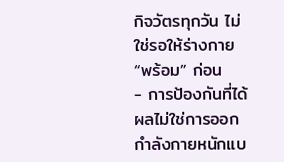กิจวัตรทุกวัน ไม่ใช่รอให้ร่างกาย “พร้อม” ก่อน
- การป้องกันที่ได้ผลไม่ใช่การออกกำลังกายหนักแบ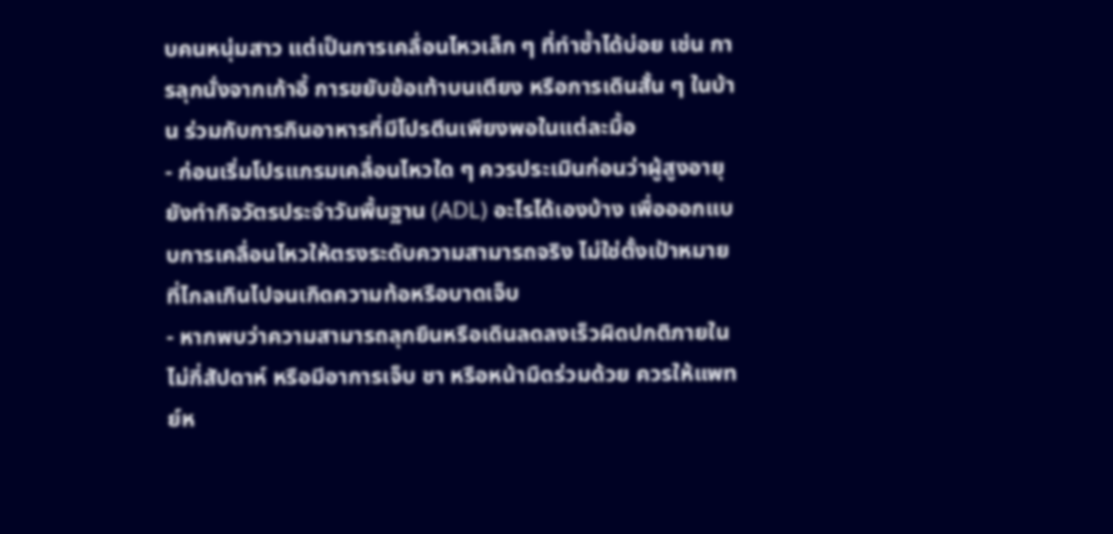บคนหนุ่มสาว แต่เป็นการเคลื่อนไหวเล็ก ๆ ที่ทำซ้ำได้บ่อย เช่น การลุกนั่งจากเก้าอี้ การขยับข้อเท้าบนเตียง หรือการเดินสั้น ๆ ในบ้าน ร่วมกับการกินอาหารที่มีโปรตีนเพียงพอในแต่ละมื้อ
- ก่อนเริ่มโปรแกรมเคลื่อนไหวใด ๆ ควรประเมินก่อนว่าผู้สูงอายุยังทำกิจวัตรประจำวันพื้นฐาน (ADL) อะไรได้เองบ้าง เพื่อออกแบบการเคลื่อนไหวให้ตรงระดับความสามารถจริง ไม่ใช่ตั้งเป้าหมายที่ไกลเกินไปจนเกิดความท้อหรือบาดเจ็บ
- หากพบว่าความสามารถลุกยืนหรือเดินลดลงเร็วผิดปกติภายในไม่กี่สัปดาห์ หรือมีอาการเจ็บ ชา หรือหน้ามืดร่วมด้วย ควรให้แพทย์ห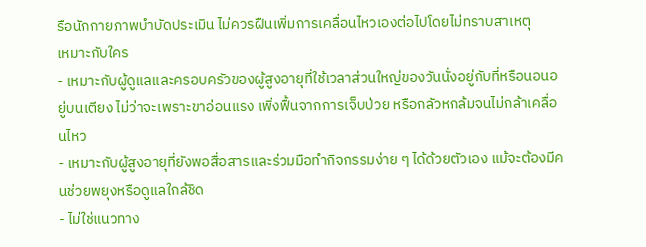รือนักกายภาพบำบัดประเมิน ไม่ควรฝืนเพิ่มการเคลื่อนไหวเองต่อไปโดยไม่ทราบสาเหตุ
เหมาะกับใคร
- เหมาะกับผู้ดูแลและครอบครัวของผู้สูงอายุที่ใช้เวลาส่วนใหญ่ของวันนั่งอยู่กับที่หรือนอนอยู่บนเตียง ไม่ว่าจะเพราะขาอ่อนแรง เพิ่งฟื้นจากการเจ็บป่วย หรือกลัวหกล้มจนไม่กล้าเคลื่อนไหว
- เหมาะกับผู้สูงอายุที่ยังพอสื่อสารและร่วมมือทำกิจกรรมง่าย ๆ ได้ด้วยตัวเอง แม้จะต้องมีคนช่วยพยุงหรือดูแลใกล้ชิด
- ไม่ใช่แนวทาง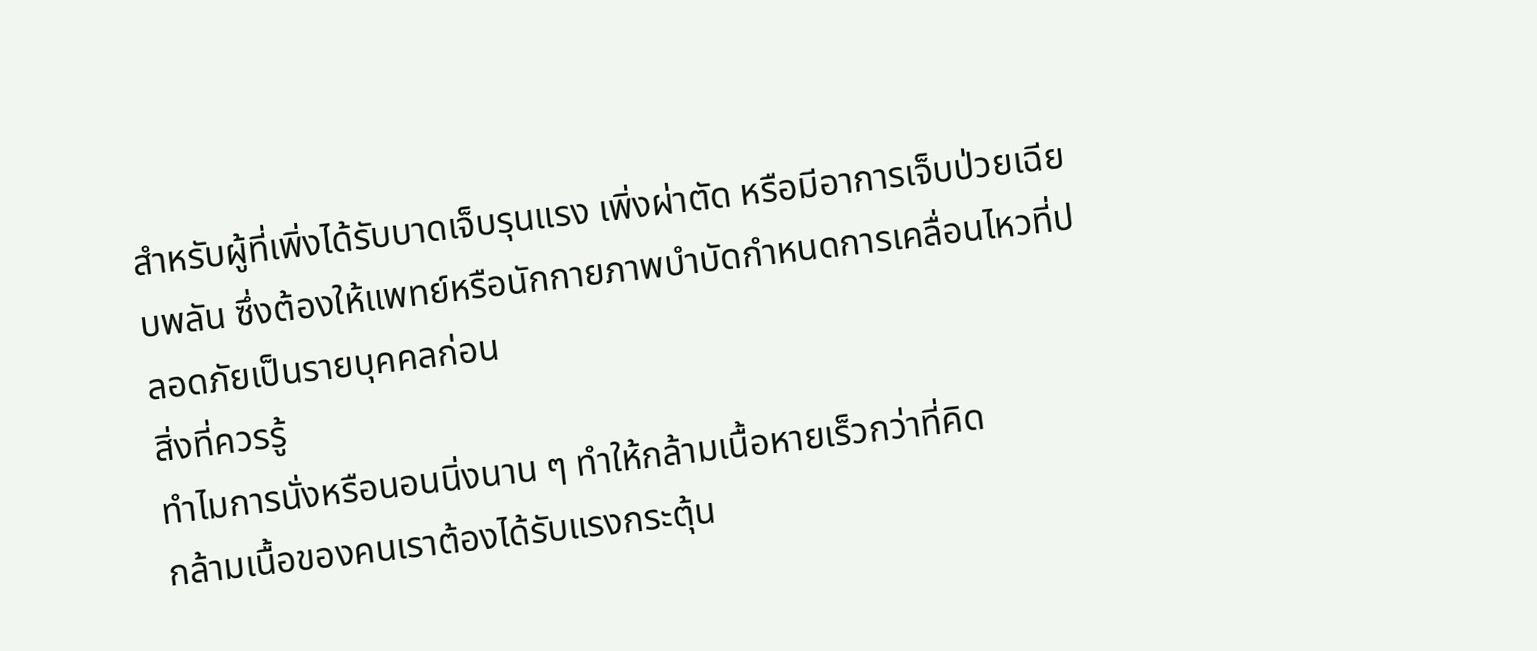สำหรับผู้ที่เพิ่งได้รับบาดเจ็บรุนแรง เพิ่งผ่าตัด หรือมีอาการเจ็บป่วยเฉียบพลัน ซึ่งต้องให้แพทย์หรือนักกายภาพบำบัดกำหนดการเคลื่อนไหวที่ปลอดภัยเป็นรายบุคคลก่อน
สิ่งที่ควรรู้
ทำไมการนั่งหรือนอนนิ่งนาน ๆ ทำให้กล้ามเนื้อหายเร็วกว่าที่คิด
กล้ามเนื้อของคนเราต้องได้รับแรงกระตุ้น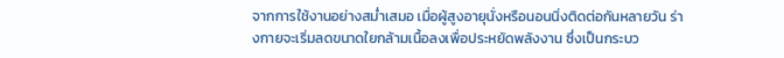จากการใช้งานอย่างสม่ำเสมอ เมื่อผู้สูงอายุนั่งหรือนอนนิ่งติดต่อกันหลายวัน ร่างกายจะเริ่มลดขนาดใยกล้ามเนื้อลงเพื่อประหยัดพลังงาน ซึ่งเป็นกระบว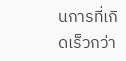นการที่เกิดเร็วกว่า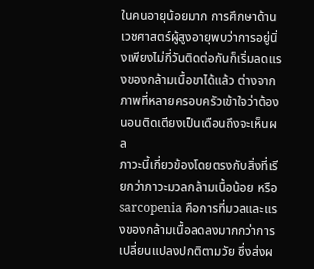ในคนอายุน้อยมาก การศึกษาด้านเวชศาสตร์ผู้สูงอายุพบว่าการอยู่นิ่งเพียงไม่กี่วันติดต่อกันก็เริ่มลดแรงของกล้ามเนื้อขาได้แล้ว ต่างจากภาพที่หลายครอบครัวเข้าใจว่าต้องนอนติดเตียงเป็นเดือนถึงจะเห็นผล
ภาวะนี้เกี่ยวข้องโดยตรงกับสิ่งที่เรียกว่าภาวะมวลกล้ามเนื้อน้อย หรือ sarcopenia คือการที่มวลและแรงของกล้ามเนื้อลดลงมากกว่าการเปลี่ยนแปลงปกติตามวัย ซึ่งส่งผ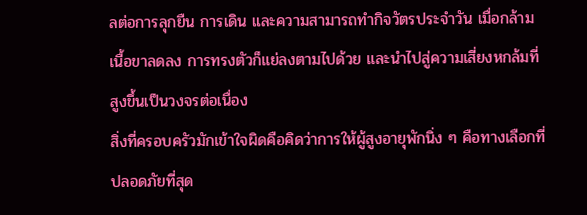ลต่อการลุกยืน การเดิน และความสามารถทำกิจวัตรประจำวัน เมื่อกล้ามเนื้อขาลดลง การทรงตัวก็แย่ลงตามไปด้วย และนำไปสู่ความเสี่ยงหกล้มที่สูงขึ้นเป็นวงจรต่อเนื่อง
สิ่งที่ครอบครัวมักเข้าใจผิดคือคิดว่าการให้ผู้สูงอายุพักนิ่ง ๆ คือทางเลือกที่ปลอดภัยที่สุด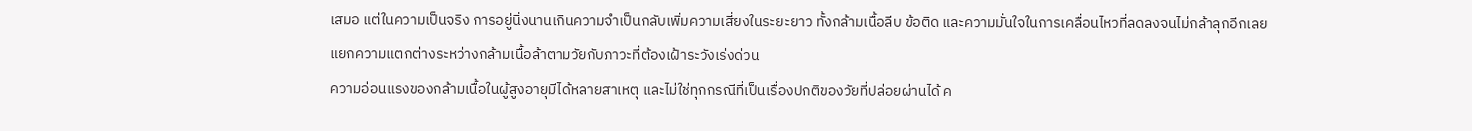เสมอ แต่ในความเป็นจริง การอยู่นิ่งนานเกินความจำเป็นกลับเพิ่มความเสี่ยงในระยะยาว ทั้งกล้ามเนื้อลีบ ข้อติด และความมั่นใจในการเคลื่อนไหวที่ลดลงจนไม่กล้าลุกอีกเลย
แยกความแตกต่างระหว่างกล้ามเนื้อล้าตามวัยกับภาวะที่ต้องเฝ้าระวังเร่งด่วน
ความอ่อนแรงของกล้ามเนื้อในผู้สูงอายุมีได้หลายสาเหตุ และไม่ใช่ทุกกรณีที่เป็นเรื่องปกติของวัยที่ปล่อยผ่านได้ ค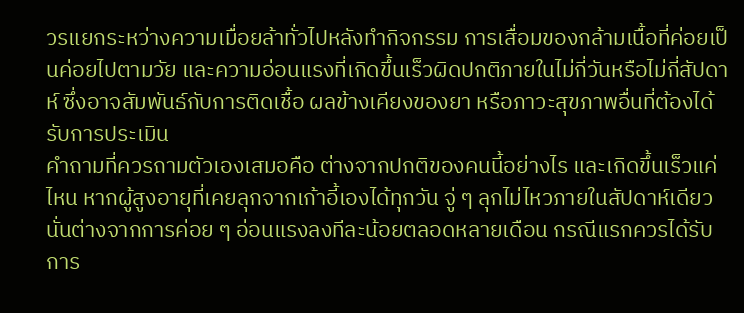วรแยกระหว่างความเมื่อยล้าทั่วไปหลังทำกิจกรรม การเสื่อมของกล้ามเนื้อที่ค่อยเป็นค่อยไปตามวัย และความอ่อนแรงที่เกิดขึ้นเร็วผิดปกติภายในไม่กี่วันหรือไม่กี่สัปดาห์ ซึ่งอาจสัมพันธ์กับการติดเชื้อ ผลข้างเคียงของยา หรือภาวะสุขภาพอื่นที่ต้องได้รับการประเมิน
คำถามที่ควรถามตัวเองเสมอคือ ต่างจากปกติของคนนี้อย่างไร และเกิดขึ้นเร็วแค่ไหน หากผู้สูงอายุที่เคยลุกจากเก้าอี้เองได้ทุกวัน จู่ ๆ ลุกไม่ไหวภายในสัปดาห์เดียว นั่นต่างจากการค่อย ๆ อ่อนแรงลงทีละน้อยตลอดหลายเดือน กรณีแรกควรได้รับการ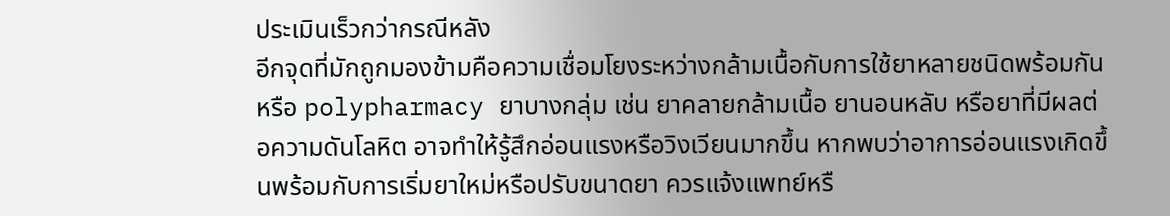ประเมินเร็วกว่ากรณีหลัง
อีกจุดที่มักถูกมองข้ามคือความเชื่อมโยงระหว่างกล้ามเนื้อกับการใช้ยาหลายชนิดพร้อมกัน หรือ polypharmacy ยาบางกลุ่ม เช่น ยาคลายกล้ามเนื้อ ยานอนหลับ หรือยาที่มีผลต่อความดันโลหิต อาจทำให้รู้สึกอ่อนแรงหรือวิงเวียนมากขึ้น หากพบว่าอาการอ่อนแรงเกิดขึ้นพร้อมกับการเริ่มยาใหม่หรือปรับขนาดยา ควรแจ้งแพทย์หรื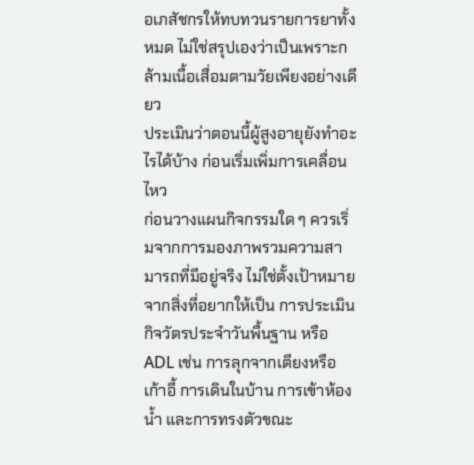อเภสัชกรให้ทบทวนรายการยาทั้งหมด ไม่ใช่สรุปเองว่าเป็นเพราะกล้ามเนื้อเสื่อมตามวัยเพียงอย่างเดียว
ประเมินว่าตอนนี้ผู้สูงอายุยังทำอะไรได้บ้าง ก่อนเริ่มเพิ่มการเคลื่อนไหว
ก่อนวางแผนกิจกรรมใด ๆ ควรเริ่มจากการมองภาพรวมความสามารถที่มีอยู่จริง ไม่ใช่ตั้งเป้าหมายจากสิ่งที่อยากให้เป็น การประเมินกิจวัตรประจำวันพื้นฐาน หรือ ADL เช่น การลุกจากเตียงหรือเก้าอี้ การเดินในบ้าน การเข้าห้องน้ำ และการทรงตัวขณะ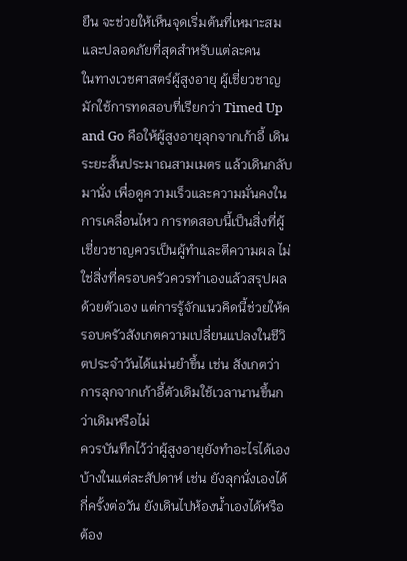ยืน จะช่วยให้เห็นจุดเริ่มต้นที่เหมาะสมและปลอดภัยที่สุดสำหรับแต่ละคน
ในทางเวชศาสตร์ผู้สูงอายุ ผู้เชี่ยวชาญมักใช้การทดสอบที่เรียกว่า Timed Up and Go คือให้ผู้สูงอายุลุกจากเก้าอี้ เดินระยะสั้นประมาณสามเมตร แล้วเดินกลับมานั่ง เพื่อดูความเร็วและความมั่นคงในการเคลื่อนไหว การทดสอบนี้เป็นสิ่งที่ผู้เชี่ยวชาญควรเป็นผู้ทำและตีความผล ไม่ใช่สิ่งที่ครอบครัวควรทำเองแล้วสรุปผลด้วยตัวเอง แต่การรู้จักแนวคิดนี้ช่วยให้ครอบครัวสังเกตความเปลี่ยนแปลงในชีวิตประจำวันได้แม่นยำขึ้น เช่น สังเกตว่าการลุกจากเก้าอี้ตัวเดิมใช้เวลานานขึ้นกว่าเดิมหรือไม่
ควรบันทึกไว้ว่าผู้สูงอายุยังทำอะไรได้เองบ้างในแต่ละสัปดาห์ เช่น ยังลุกนั่งเองได้กี่ครั้งต่อวัน ยังเดินไปห้องน้ำเองได้หรือต้อง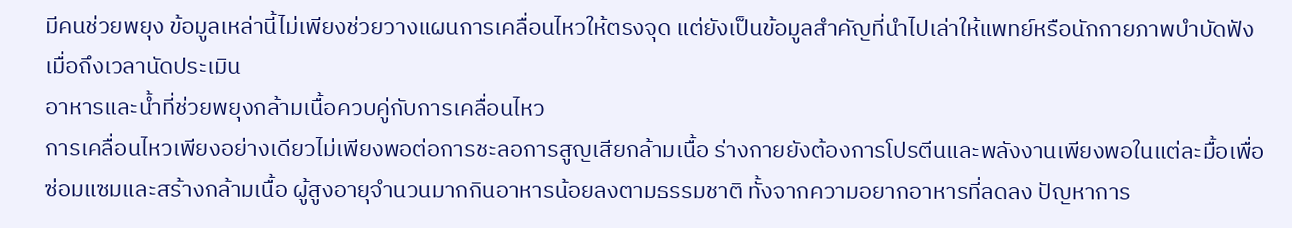มีคนช่วยพยุง ข้อมูลเหล่านี้ไม่เพียงช่วยวางแผนการเคลื่อนไหวให้ตรงจุด แต่ยังเป็นข้อมูลสำคัญที่นำไปเล่าให้แพทย์หรือนักกายภาพบำบัดฟังเมื่อถึงเวลานัดประเมิน
อาหารและน้ำที่ช่วยพยุงกล้ามเนื้อควบคู่กับการเคลื่อนไหว
การเคลื่อนไหวเพียงอย่างเดียวไม่เพียงพอต่อการชะลอการสูญเสียกล้ามเนื้อ ร่างกายยังต้องการโปรตีนและพลังงานเพียงพอในแต่ละมื้อเพื่อซ่อมแซมและสร้างกล้ามเนื้อ ผู้สูงอายุจำนวนมากกินอาหารน้อยลงตามธรรมชาติ ทั้งจากความอยากอาหารที่ลดลง ปัญหาการ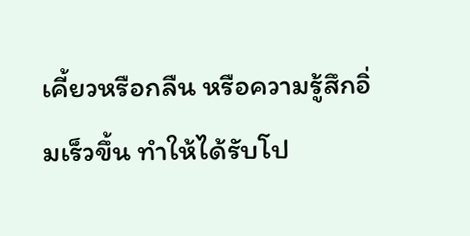เคี้ยวหรือกลืน หรือความรู้สึกอิ่มเร็วขึ้น ทำให้ได้รับโป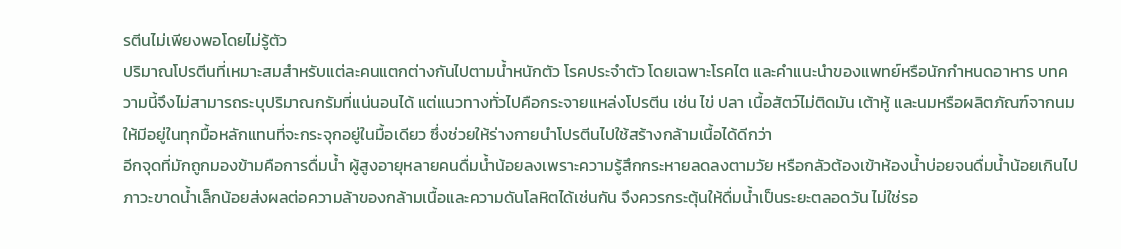รตีนไม่เพียงพอโดยไม่รู้ตัว
ปริมาณโปรตีนที่เหมาะสมสำหรับแต่ละคนแตกต่างกันไปตามน้ำหนักตัว โรคประจำตัว โดยเฉพาะโรคไต และคำแนะนำของแพทย์หรือนักกำหนดอาหาร บทความนี้จึงไม่สามารถระบุปริมาณกรัมที่แน่นอนได้ แต่แนวทางทั่วไปคือกระจายแหล่งโปรตีน เช่น ไข่ ปลา เนื้อสัตว์ไม่ติดมัน เต้าหู้ และนมหรือผลิตภัณฑ์จากนม ให้มีอยู่ในทุกมื้อหลักแทนที่จะกระจุกอยู่ในมื้อเดียว ซึ่งช่วยให้ร่างกายนำโปรตีนไปใช้สร้างกล้ามเนื้อได้ดีกว่า
อีกจุดที่มักถูกมองข้ามคือการดื่มน้ำ ผู้สูงอายุหลายคนดื่มน้ำน้อยลงเพราะความรู้สึกกระหายลดลงตามวัย หรือกลัวต้องเข้าห้องน้ำบ่อยจนดื่มน้ำน้อยเกินไป ภาวะขาดน้ำเล็กน้อยส่งผลต่อความล้าของกล้ามเนื้อและความดันโลหิตได้เช่นกัน จึงควรกระตุ้นให้ดื่มน้ำเป็นระยะตลอดวัน ไม่ใช่รอ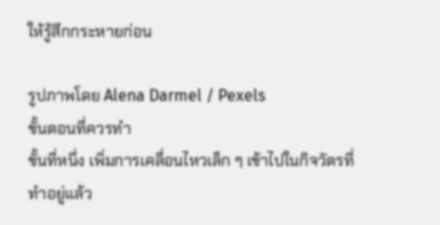ให้รู้สึกกระหายก่อน

รูปภาพโดย Alena Darmel / Pexels
ขั้นตอนที่ควรทำ
ขั้นที่หนึ่ง เพิ่มการเคลื่อนไหวเล็ก ๆ เข้าไปในกิจวัตรที่ทำอยู่แล้ว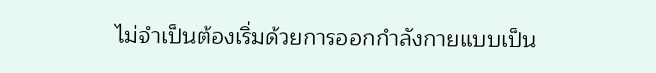ไม่จำเป็นต้องเริ่มด้วยการออกกำลังกายแบบเป็น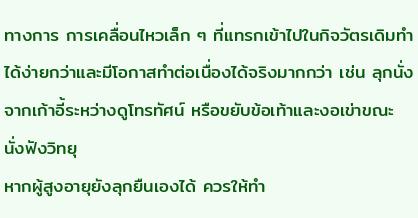ทางการ การเคลื่อนไหวเล็ก ๆ ที่แทรกเข้าไปในกิจวัตรเดิมทำได้ง่ายกว่าและมีโอกาสทำต่อเนื่องได้จริงมากกว่า เช่น ลุกนั่งจากเก้าอี้ระหว่างดูโทรทัศน์ หรือขยับข้อเท้าและงอเข่าขณะนั่งฟังวิทยุ
หากผู้สูงอายุยังลุกยืนเองได้ ควรให้ทำ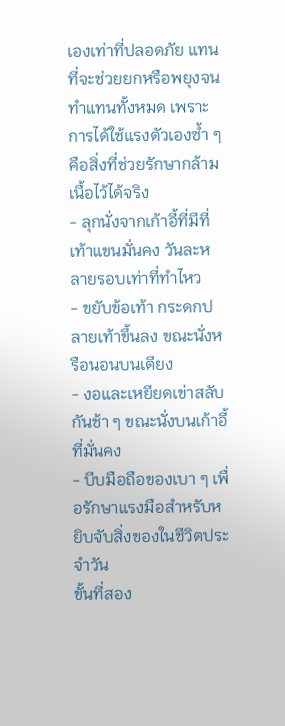เองเท่าที่ปลอดภัย แทนที่จะช่วยยกหรือพยุงจนทำแทนทั้งหมด เพราะการได้ใช้แรงตัวเองซ้ำ ๆ คือสิ่งที่ช่วยรักษากล้ามเนื้อไว้ได้จริง
- ลุกนั่งจากเก้าอี้ที่มีที่เท้าแขนมั่นคง วันละหลายรอบเท่าที่ทำไหว
- ขยับข้อเท้า กระดกปลายเท้าขึ้นลง ขณะนั่งหรือนอนบนเตียง
- งอและเหยียดเข่าสลับกันช้า ๆ ขณะนั่งบนเก้าอี้ที่มั่นคง
- บีบมือถือของเบา ๆ เพื่อรักษาแรงมือสำหรับหยิบจับสิ่งของในชีวิตประจำวัน
ขั้นที่สอง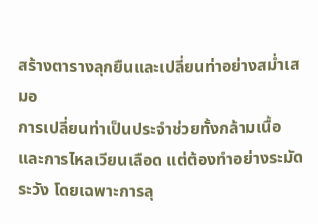สร้างตารางลุกยืนและเปลี่ยนท่าอย่างสม่ำเสมอ
การเปลี่ยนท่าเป็นประจำช่วยทั้งกล้ามเนื้อและการไหลเวียนเลือด แต่ต้องทำอย่างระมัดระวัง โดยเฉพาะการลุ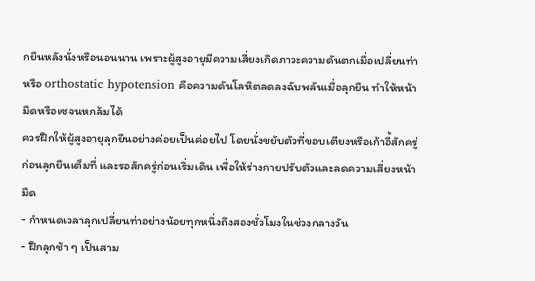กยืนหลังนั่งหรือนอนนาน เพราะผู้สูงอายุมีความเสี่ยงเกิดภาวะความดันตกเมื่อเปลี่ยนท่า หรือ orthostatic hypotension คือความดันโลหิตลดลงฉับพลันเมื่อลุกยืน ทำให้หน้ามืดหรือเซจนหกล้มได้
ควรฝึกให้ผู้สูงอายุลุกยืนอย่างค่อยเป็นค่อยไป โดยนั่งขยับตัวที่ขอบเตียงหรือเก้าอี้สักครู่ก่อนลุกยืนเต็มที่ และรอสักครู่ก่อนเริ่มเดิน เพื่อให้ร่างกายปรับตัวและลดความเสี่ยงหน้ามืด
- กำหนดเวลาลุกเปลี่ยนท่าอย่างน้อยทุกหนึ่งถึงสองชั่วโมงในช่วงกลางวัน
- ฝึกลุกช้า ๆ เป็นสาม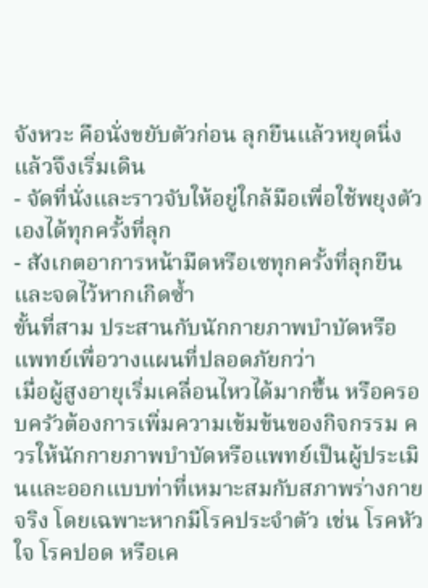จังหวะ คือนั่งขยับตัวก่อน ลุกยืนแล้วหยุดนิ่ง แล้วจึงเริ่มเดิน
- จัดที่นั่งและราวจับให้อยู่ใกล้มือเพื่อใช้พยุงตัวเองได้ทุกครั้งที่ลุก
- สังเกตอาการหน้ามืดหรือเซทุกครั้งที่ลุกยืน และจดไว้หากเกิดซ้ำ
ขั้นที่สาม ประสานกับนักกายภาพบำบัดหรือแพทย์เพื่อวางแผนที่ปลอดภัยกว่า
เมื่อผู้สูงอายุเริ่มเคลื่อนไหวได้มากขึ้น หรือครอบครัวต้องการเพิ่มความเข้มข้นของกิจกรรม ควรให้นักกายภาพบำบัดหรือแพทย์เป็นผู้ประเมินและออกแบบท่าที่เหมาะสมกับสภาพร่างกายจริง โดยเฉพาะหากมีโรคประจำตัว เช่น โรคหัวใจ โรคปอด หรือเค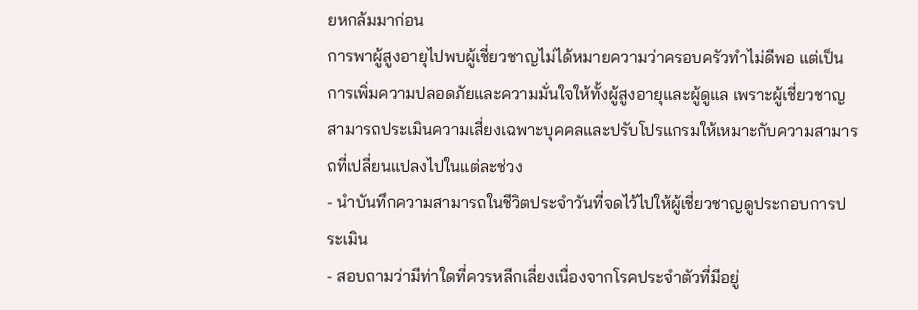ยหกล้มมาก่อน
การพาผู้สูงอายุไปพบผู้เชี่ยวชาญไม่ได้หมายความว่าครอบครัวทำไม่ดีพอ แต่เป็นการเพิ่มความปลอดภัยและความมั่นใจให้ทั้งผู้สูงอายุและผู้ดูแล เพราะผู้เชี่ยวชาญสามารถประเมินความเสี่ยงเฉพาะบุคคลและปรับโปรแกรมให้เหมาะกับความสามารถที่เปลี่ยนแปลงไปในแต่ละช่วง
- นำบันทึกความสามารถในชีวิตประจำวันที่จดไว้ไปให้ผู้เชี่ยวชาญดูประกอบการประเมิน
- สอบถามว่ามีท่าใดที่ควรหลีกเลี่ยงเนื่องจากโรคประจำตัวที่มีอยู่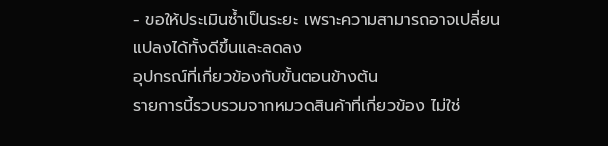- ขอให้ประเมินซ้ำเป็นระยะ เพราะความสามารถอาจเปลี่ยนแปลงได้ทั้งดีขึ้นและลดลง
อุปกรณ์ที่เกี่ยวข้องกับขั้นตอนข้างต้น
รายการนี้รวบรวมจากหมวดสินค้าที่เกี่ยวข้อง ไม่ใช่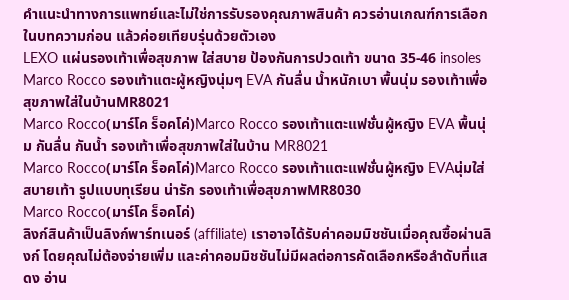คำแนะนำทางการแพทย์และไม่ใช่การรับรองคุณภาพสินค้า ควรอ่านเกณฑ์การเลือกในบทความก่อน แล้วค่อยเทียบรุ่นด้วยตัวเอง
LEXO แผ่นรองเท้าเพื่อสุขภาพ ใส่สบาย ป้องกันการปวดเท้า ขนาด 35-46 insoles
Marco Rocco รองเท้าแตะผู้หญิงนุ่มๆ EVA กันลื่น น้ำหนักเบา พื้นนุ่ม รองเท้าเพื่อสุขภาพใส่ในบ้านMR8021
Marco Rocco(มาร์โค ร็อคโค่)Marco Rocco รองเท้าแตะแฟชั่นผู้หญิง EVA พื้นนุ่ม กันลื่น กันน้ำ รองเท้าเพื่อสุขภาพใส่ในบ้าน MR8021
Marco Rocco(มาร์โค ร็อคโค่)Marco Rocco รองเท้าแตะแฟชั่นผู้หญิง EVAนุ่มใส่สบายเท้า รูปแบบทุเรียน น่ารัก รองเท้าเพื่อสุขภาพMR8030
Marco Rocco(มาร์โค ร็อคโค่)
ลิงก์สินค้าเป็นลิงก์พาร์ทเนอร์ (affiliate) เราอาจได้รับค่าคอมมิชชันเมื่อคุณซื้อผ่านลิงก์ โดยคุณไม่ต้องจ่ายเพิ่ม และค่าคอมมิชชันไม่มีผลต่อการคัดเลือกหรือลำดับที่แสดง อ่าน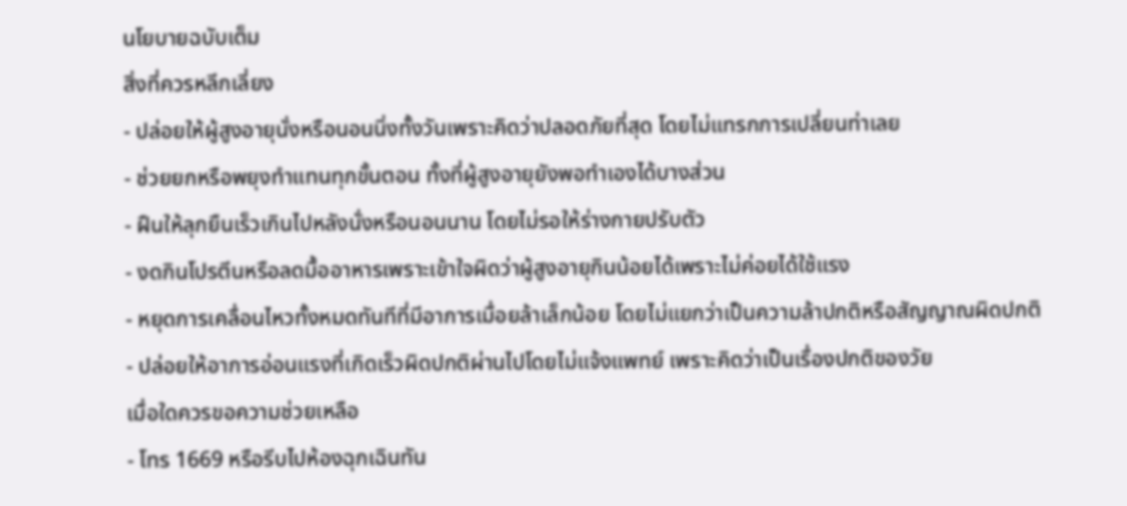นโยบายฉบับเต็ม
สิ่งที่ควรหลีกเลี่ยง
- ปล่อยให้ผู้สูงอายุนั่งหรือนอนนิ่งทั้งวันเพราะคิดว่าปลอดภัยที่สุด โดยไม่แทรกการเปลี่ยนท่าเลย
- ช่วยยกหรือพยุงทำแทนทุกขั้นตอน ทั้งที่ผู้สูงอายุยังพอทำเองได้บางส่วน
- ฝืนให้ลุกยืนเร็วเกินไปหลังนั่งหรือนอนนาน โดยไม่รอให้ร่างกายปรับตัว
- งดกินโปรตีนหรือลดมื้ออาหารเพราะเข้าใจผิดว่าผู้สูงอายุกินน้อยได้เพราะไม่ค่อยได้ใช้แรง
- หยุดการเคลื่อนไหวทั้งหมดทันทีที่มีอาการเมื่อยล้าเล็กน้อย โดยไม่แยกว่าเป็นความล้าปกติหรือสัญญาณผิดปกติ
- ปล่อยให้อาการอ่อนแรงที่เกิดเร็วผิดปกติผ่านไปโดยไม่แจ้งแพทย์ เพราะคิดว่าเป็นเรื่องปกติของวัย
เมื่อใดควรขอความช่วยเหลือ
- โทร 1669 หรือรีบไปห้องฉุกเฉินทัน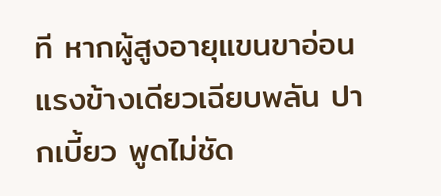ที หากผู้สูงอายุแขนขาอ่อนแรงข้างเดียวเฉียบพลัน ปากเบี้ยว พูดไม่ชัด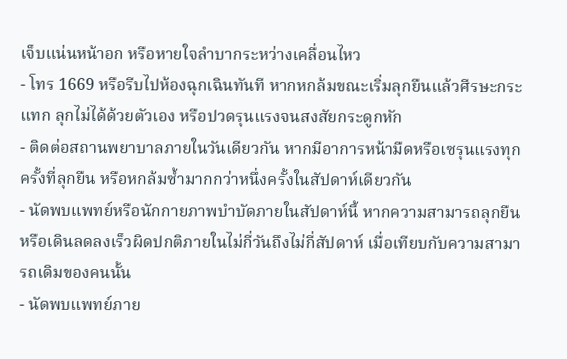เจ็บแน่นหน้าอก หรือหายใจลำบากระหว่างเคลื่อนไหว
- โทร 1669 หรือรีบไปห้องฉุกเฉินทันที หากหกล้มขณะเริ่มลุกยืนแล้วศีรษะกระแทก ลุกไม่ได้ด้วยตัวเอง หรือปวดรุนแรงจนสงสัยกระดูกหัก
- ติดต่อสถานพยาบาลภายในวันเดียวกัน หากมีอาการหน้ามืดหรือเซรุนแรงทุกครั้งที่ลุกยืน หรือหกล้มซ้ำมากกว่าหนึ่งครั้งในสัปดาห์เดียวกัน
- นัดพบแพทย์หรือนักกายภาพบำบัดภายในสัปดาห์นี้ หากความสามารถลุกยืนหรือเดินลดลงเร็วผิดปกติภายในไม่กี่วันถึงไม่กี่สัปดาห์ เมื่อเทียบกับความสามารถเดิมของคนนั้น
- นัดพบแพทย์ภาย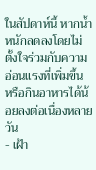ในสัปดาห์นี้ หากน้ำหนักลดลงโดยไม่ตั้งใจร่วมกับความอ่อนแรงที่เพิ่มขึ้น หรือกินอาหารได้น้อยลงต่อเนื่องหลายวัน
- เฝ้า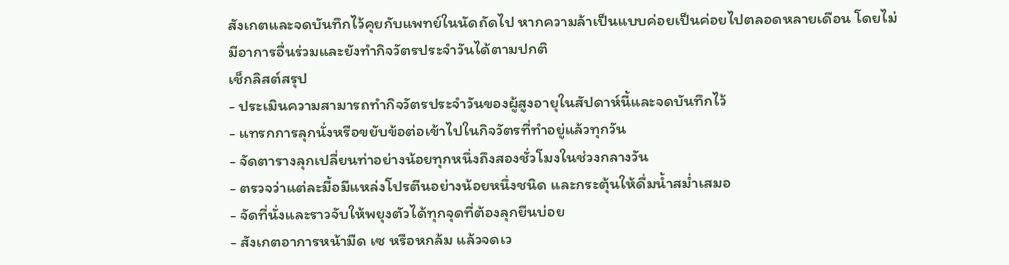สังเกตและจดบันทึกไว้คุยกับแพทย์ในนัดถัดไป หากความล้าเป็นแบบค่อยเป็นค่อยไปตลอดหลายเดือน โดยไม่มีอาการอื่นร่วมและยังทำกิจวัตรประจำวันได้ตามปกติ
เช็กลิสต์สรุป
- ประเมินความสามารถทำกิจวัตรประจำวันของผู้สูงอายุในสัปดาห์นี้และจดบันทึกไว้
- แทรกการลุกนั่งหรือขยับข้อต่อเข้าไปในกิจวัตรที่ทำอยู่แล้วทุกวัน
- จัดตารางลุกเปลี่ยนท่าอย่างน้อยทุกหนึ่งถึงสองชั่วโมงในช่วงกลางวัน
- ตรวจว่าแต่ละมื้อมีแหล่งโปรตีนอย่างน้อยหนึ่งชนิด และกระตุ้นให้ดื่มน้ำสม่ำเสมอ
- จัดที่นั่งและราวจับให้พยุงตัวได้ทุกจุดที่ต้องลุกยืนบ่อย
- สังเกตอาการหน้ามืด เซ หรือหกล้ม แล้วจดเว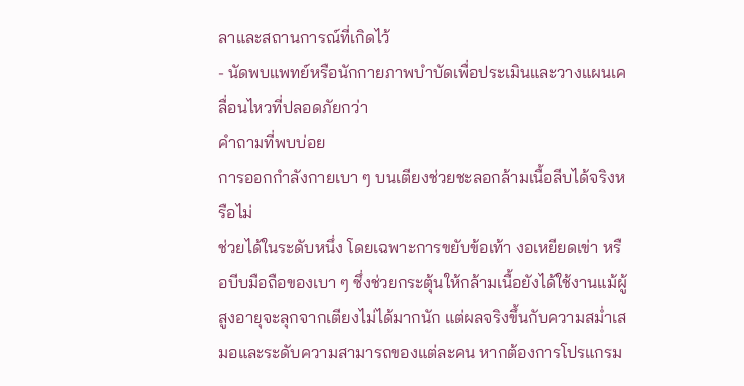ลาและสถานการณ์ที่เกิดไว้
- นัดพบแพทย์หรือนักกายภาพบำบัดเพื่อประเมินและวางแผนเคลื่อนไหวที่ปลอดภัยกว่า
คำถามที่พบบ่อย
การออกกำลังกายเบา ๆ บนเตียงช่วยชะลอกล้ามเนื้อลีบได้จริงหรือไม่
ช่วยได้ในระดับหนึ่ง โดยเฉพาะการขยับข้อเท้า งอเหยียดเข่า หรือบีบมือถือของเบา ๆ ซึ่งช่วยกระตุ้นให้กล้ามเนื้อยังได้ใช้งานแม้ผู้สูงอายุจะลุกจากเตียงไม่ได้มากนัก แต่ผลจริงขึ้นกับความสม่ำเสมอและระดับความสามารถของแต่ละคน หากต้องการโปรแกรม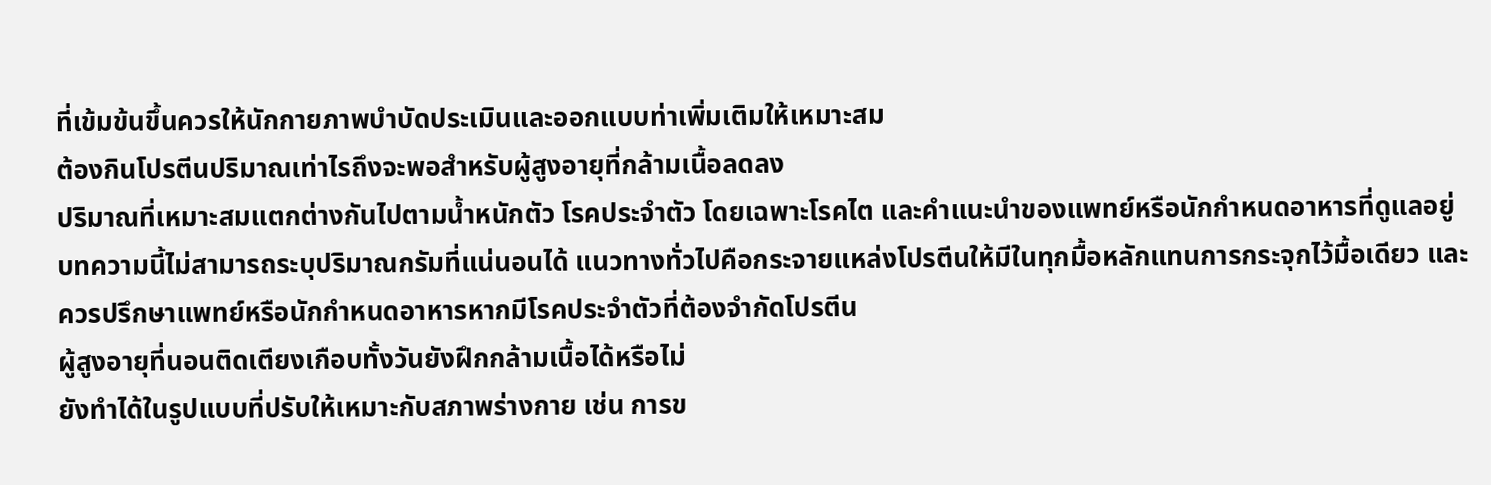ที่เข้มข้นขึ้นควรให้นักกายภาพบำบัดประเมินและออกแบบท่าเพิ่มเติมให้เหมาะสม
ต้องกินโปรตีนปริมาณเท่าไรถึงจะพอสำหรับผู้สูงอายุที่กล้ามเนื้อลดลง
ปริมาณที่เหมาะสมแตกต่างกันไปตามน้ำหนักตัว โรคประจำตัว โดยเฉพาะโรคไต และคำแนะนำของแพทย์หรือนักกำหนดอาหารที่ดูแลอยู่ บทความนี้ไม่สามารถระบุปริมาณกรัมที่แน่นอนได้ แนวทางทั่วไปคือกระจายแหล่งโปรตีนให้มีในทุกมื้อหลักแทนการกระจุกไว้มื้อเดียว และควรปรึกษาแพทย์หรือนักกำหนดอาหารหากมีโรคประจำตัวที่ต้องจำกัดโปรตีน
ผู้สูงอายุที่นอนติดเตียงเกือบทั้งวันยังฝึกกล้ามเนื้อได้หรือไม่
ยังทำได้ในรูปแบบที่ปรับให้เหมาะกับสภาพร่างกาย เช่น การข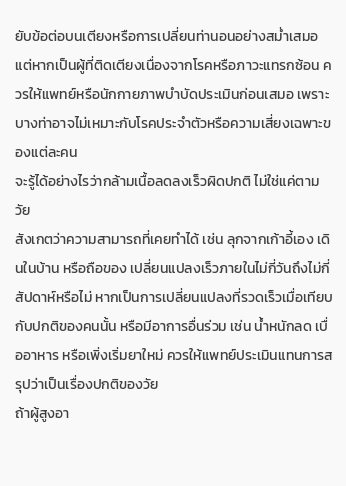ยับข้อต่อบนเตียงหรือการเปลี่ยนท่านอนอย่างสม่ำเสมอ แต่หากเป็นผู้ที่ติดเตียงเนื่องจากโรคหรือภาวะแทรกซ้อน ควรให้แพทย์หรือนักกายภาพบำบัดประเมินก่อนเสมอ เพราะบางท่าอาจไม่เหมาะกับโรคประจำตัวหรือความเสี่ยงเฉพาะของแต่ละคน
จะรู้ได้อย่างไรว่ากล้ามเนื้อลดลงเร็วผิดปกติ ไม่ใช่แค่ตามวัย
สังเกตว่าความสามารถที่เคยทำได้ เช่น ลุกจากเก้าอี้เอง เดินในบ้าน หรือถือของ เปลี่ยนแปลงเร็วภายในไม่กี่วันถึงไม่กี่สัปดาห์หรือไม่ หากเป็นการเปลี่ยนแปลงที่รวดเร็วเมื่อเทียบกับปกติของคนนั้น หรือมีอาการอื่นร่วม เช่น น้ำหนักลด เบื่ออาหาร หรือเพิ่งเริ่มยาใหม่ ควรให้แพทย์ประเมินแทนการสรุปว่าเป็นเรื่องปกติของวัย
ถ้าผู้สูงอา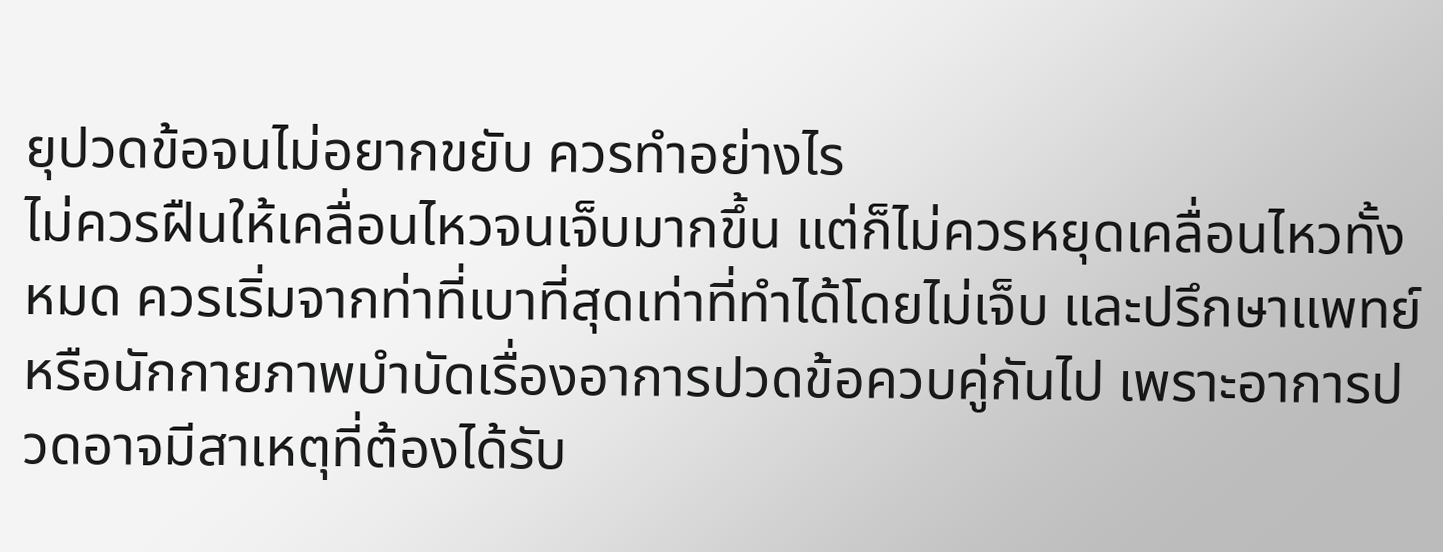ยุปวดข้อจนไม่อยากขยับ ควรทำอย่างไร
ไม่ควรฝืนให้เคลื่อนไหวจนเจ็บมากขึ้น แต่ก็ไม่ควรหยุดเคลื่อนไหวทั้งหมด ควรเริ่มจากท่าที่เบาที่สุดเท่าที่ทำได้โดยไม่เจ็บ และปรึกษาแพทย์หรือนักกายภาพบำบัดเรื่องอาการปวดข้อควบคู่กันไป เพราะอาการปวดอาจมีสาเหตุที่ต้องได้รับ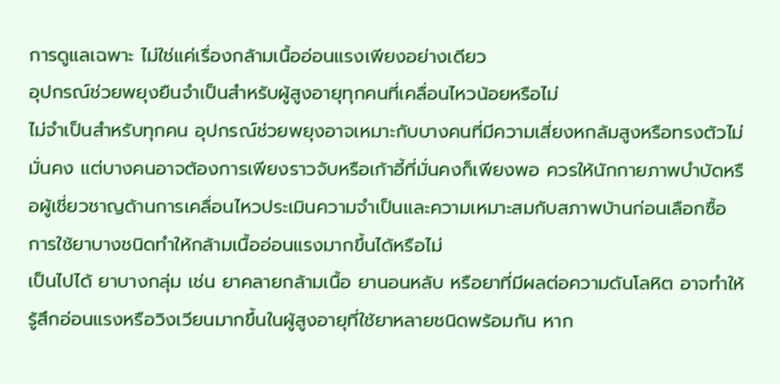การดูแลเฉพาะ ไม่ใช่แค่เรื่องกล้ามเนื้ออ่อนแรงเพียงอย่างเดียว
อุปกรณ์ช่วยพยุงยืนจำเป็นสำหรับผู้สูงอายุทุกคนที่เคลื่อนไหวน้อยหรือไม่
ไม่จำเป็นสำหรับทุกคน อุปกรณ์ช่วยพยุงอาจเหมาะกับบางคนที่มีความเสี่ยงหกล้มสูงหรือทรงตัวไม่มั่นคง แต่บางคนอาจต้องการเพียงราวจับหรือเก้าอี้ที่มั่นคงก็เพียงพอ ควรให้นักกายภาพบำบัดหรือผู้เชี่ยวชาญด้านการเคลื่อนไหวประเมินความจำเป็นและความเหมาะสมกับสภาพบ้านก่อนเลือกซื้อ
การใช้ยาบางชนิดทำให้กล้ามเนื้ออ่อนแรงมากขึ้นได้หรือไม่
เป็นไปได้ ยาบางกลุ่ม เช่น ยาคลายกล้ามเนื้อ ยานอนหลับ หรือยาที่มีผลต่อความดันโลหิต อาจทำให้รู้สึกอ่อนแรงหรือวิงเวียนมากขึ้นในผู้สูงอายุที่ใช้ยาหลายชนิดพร้อมกัน หาก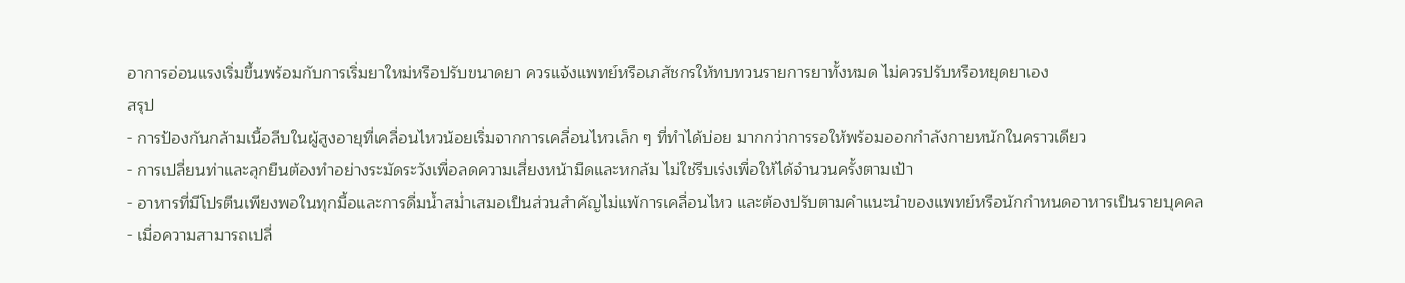อาการอ่อนแรงเริ่มขึ้นพร้อมกับการเริ่มยาใหม่หรือปรับขนาดยา ควรแจ้งแพทย์หรือเภสัชกรให้ทบทวนรายการยาทั้งหมด ไม่ควรปรับหรือหยุดยาเอง
สรุป
- การป้องกันกล้ามเนื้อลีบในผู้สูงอายุที่เคลื่อนไหวน้อยเริ่มจากการเคลื่อนไหวเล็ก ๆ ที่ทำได้บ่อย มากกว่าการรอให้พร้อมออกกำลังกายหนักในคราวเดียว
- การเปลี่ยนท่าและลุกยืนต้องทำอย่างระมัดระวังเพื่อลดความเสี่ยงหน้ามืดและหกล้ม ไม่ใช่รีบเร่งเพื่อให้ได้จำนวนครั้งตามเป้า
- อาหารที่มีโปรตีนเพียงพอในทุกมื้อและการดื่มน้ำสม่ำเสมอเป็นส่วนสำคัญไม่แพ้การเคลื่อนไหว และต้องปรับตามคำแนะนำของแพทย์หรือนักกำหนดอาหารเป็นรายบุคคล
- เมื่อความสามารถเปลี่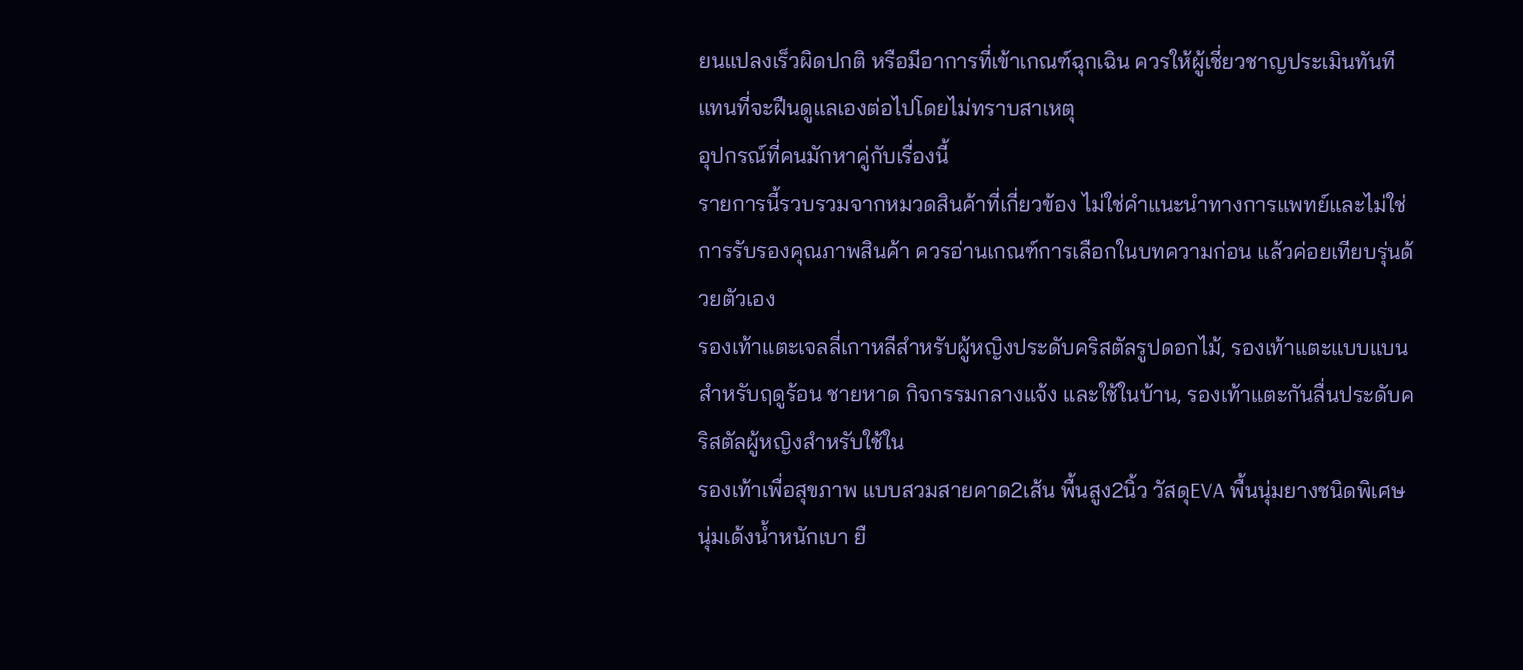ยนแปลงเร็วผิดปกติ หรือมีอาการที่เข้าเกณฑ์ฉุกเฉิน ควรให้ผู้เชี่ยวชาญประเมินทันที แทนที่จะฝืนดูแลเองต่อไปโดยไม่ทราบสาเหตุ
อุปกรณ์ที่คนมักหาคู่กับเรื่องนี้
รายการนี้รวบรวมจากหมวดสินค้าที่เกี่ยวข้อง ไม่ใช่คำแนะนำทางการแพทย์และไม่ใช่การรับรองคุณภาพสินค้า ควรอ่านเกณฑ์การเลือกในบทความก่อน แล้วค่อยเทียบรุ่นด้วยตัวเอง
รองเท้าแตะเจลลี่เกาหลีสำหรับผู้หญิงประดับคริสตัลรูปดอกไม้, รองเท้าแตะแบบแบนสำหรับฤดูร้อน ชายหาด กิจกรรมกลางแจ้ง และใช้ในบ้าน, รองเท้าแตะกันลื่นประดับคริสตัลผู้หญิงสำหรับใช้ใน
รองเท้าเพื่อสุขภาพ แบบสวมสายคาด2เส้น พื้นสูง2นิ้ว วัสดุEVA พื้นนุ่มยางชนิดพิเศษ นุ่มเด้งน้ำหนักเบา ยื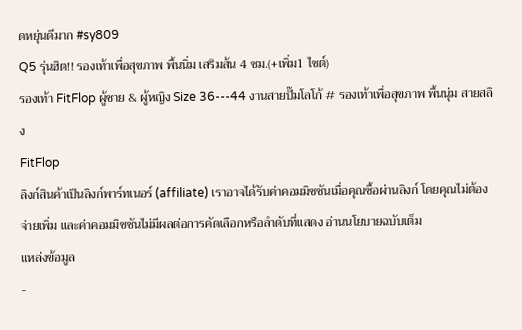ดหยุ่นดีมาก #sy809
Q5 รุ่นฮิต!! รองเท้าเพื่อสุขภาพ พื้นนิ่ม เสริมส้น 4 ซม.(+เพิ่ม1 ไซต์)
รองเท้า FitFlop ผู้ชาย & ผู้หญิง Size 36---44 งานสายปั๊มโลโก้ # รองเท้าเพื่อสุขภาพ พื้นนุ่ม สายสลิง
FitFlop
ลิงก์สินค้าเป็นลิงก์พาร์ทเนอร์ (affiliate) เราอาจได้รับค่าคอมมิชชันเมื่อคุณซื้อผ่านลิงก์ โดยคุณไม่ต้องจ่ายเพิ่ม และค่าคอมมิชชันไม่มีผลต่อการคัดเลือกหรือลำดับที่แสดง อ่านนโยบายฉบับเต็ม
แหล่งข้อมูล
-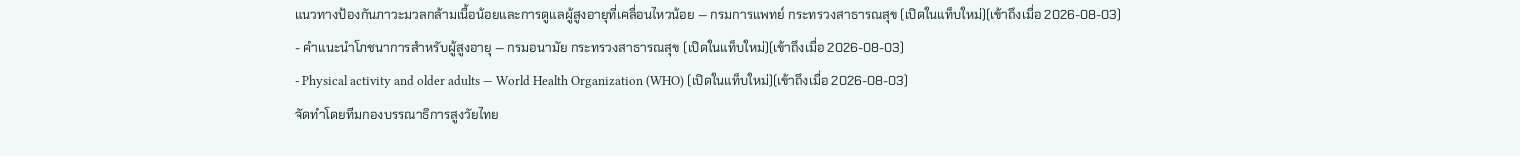แนวทางป้องกันภาวะมวลกล้ามเนื้อน้อยและการดูแลผู้สูงอายุที่เคลื่อนไหวน้อย — กรมการแพทย์ กระทรวงสาธารณสุข (เปิดในแท็บใหม่)(เข้าถึงเมื่อ 2026-08-03)
- คำแนะนำโภชนาการสำหรับผู้สูงอายุ — กรมอนามัย กระทรวงสาธารณสุข (เปิดในแท็บใหม่)(เข้าถึงเมื่อ 2026-08-03)
- Physical activity and older adults — World Health Organization (WHO) (เปิดในแท็บใหม่)(เข้าถึงเมื่อ 2026-08-03)
จัดทำโดยทีมกองบรรณาธิการสูงวัยไทย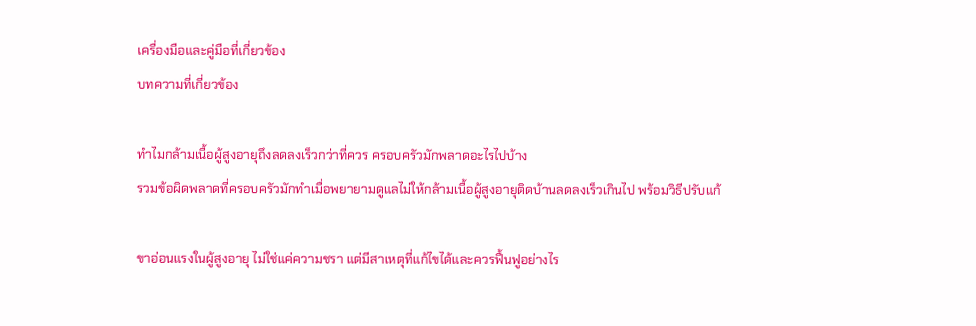เครื่องมือและคู่มือที่เกี่ยวข้อง
บทความที่เกี่ยวข้อง

ทำไมกล้ามเนื้อผู้สูงอายุถึงลดลงเร็วกว่าที่ควร ครอบครัวมักพลาดอะไรไปบ้าง
รวมข้อผิดพลาดที่ครอบครัวมักทำเมื่อพยายามดูแลไม่ให้กล้ามเนื้อผู้สูงอายุติดบ้านลดลงเร็วเกินไป พร้อมวิธีปรับแก้

ขาอ่อนแรงในผู้สูงอายุ ไม่ใช่แค่ความชรา แต่มีสาเหตุที่แก้ไขได้และควรฟื้นฟูอย่างไร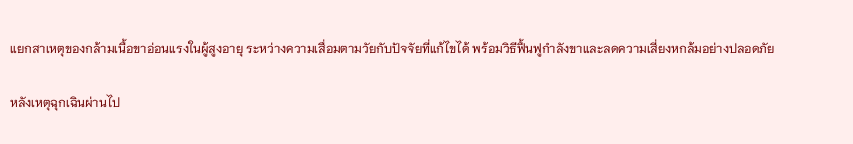แยกสาเหตุของกล้ามเนื้อขาอ่อนแรงในผู้สูงอายุ ระหว่างความเสื่อมตามวัยกับปัจจัยที่แก้ไขได้ พร้อมวิธีฟื้นฟูกำลังขาและลดความเสี่ยงหกล้มอย่างปลอดภัย

หลังเหตุฉุกเฉินผ่านไป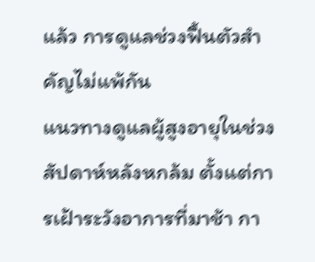แล้ว การดูแลช่วงฟื้นตัวสำคัญไม่แพ้กัน
แนวทางดูแลผู้สูงอายุในช่วงสัปดาห์หลังหกล้ม ตั้งแต่การเฝ้าระวังอาการที่มาช้า กา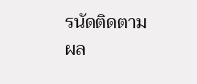รนัดติดตามผล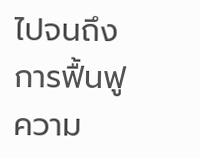ไปจนถึงการฟื้นฟูความ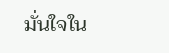มั่นใจใน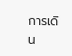การเดิน